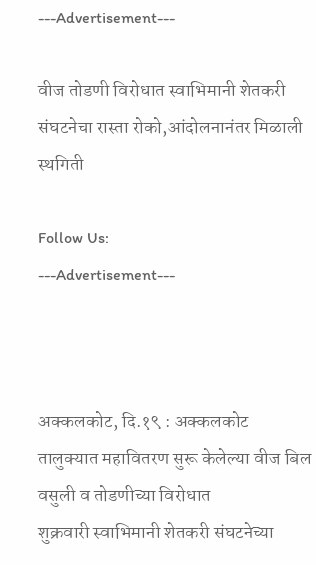---Advertisement---

वीज तोडणी विरोधात स्वाभिमानी शेतकरी संघटनेचा रास्ता रोको,आंदोलनानंतर मिळाली स्थगिती

Follow Us:
---Advertisement---



अक्कलकोट, दि.१९ : अक्कलकोट तालुक्यात महावितरण सुरू केलेल्या वीज बिल वसुली व तोडणीच्या विरोधात
शुक्रवारी स्वाभिमानी शेतकरी संघटनेच्या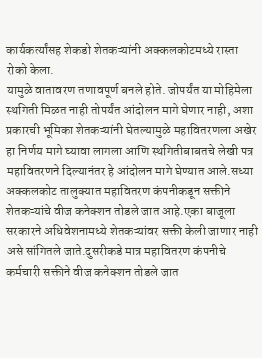कार्यकर्त्यांसह शेकडो शेतकऱ्यांनी अक्कलकोटमध्ये रास्ता रोको केला.
यामुळे वातावरण तणावपूर्ण बनले होते. जोपर्यंत या मोहिमेला स्थगिती मिळत नाही तोपर्यंत आंदोलन मागे घेणार नाही, अशा प्रकारची भूमिका शेतकऱ्यांनी घेतल्यामुळे महावितरणला अखेर हा निर्णय मागे घ्यावा लागला आणि स्थगितीबाबतचे लेखी पत्र महावितरणने दिल्यानंतर हे आंदोलन मागे घेण्यात आले.सध्या अक्कलकोट तालुक्यात महावितरण कंपनीकडून सक्तीने शेतकऱ्यांचे वीज कनेक्शन तोडले जात आहे.एका बाजूला सरकारने अधिवेशनामध्ये शेतकऱ्यांवर सक्ती केली जाणार नाही
असे सांगितले जाते.दुसरीकडे मात्र महावितरण कंपनीचे कर्मचारी सक्तीने वीज कनेक्शन तोडले जात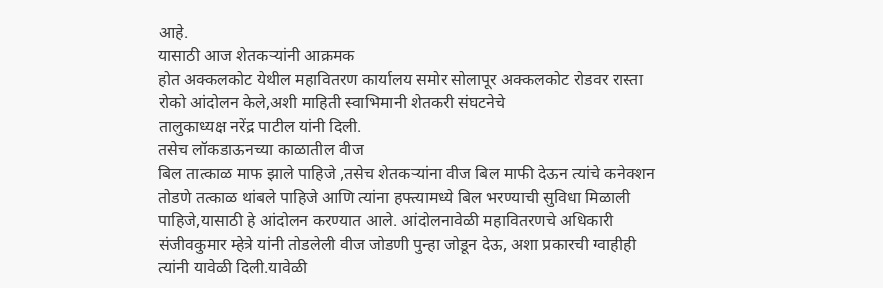आहे.
यासाठी आज शेतकऱ्यांनी आक्रमक
होत अक्कलकोट येथील महावितरण कार्यालय समोर सोलापूर अक्कलकोट रोडवर रास्ता रोको आंदोलन केले,अशी माहिती स्वाभिमानी शेतकरी संघटनेचे
तालुकाध्यक्ष नरेंद्र पाटील यांनी दिली.
तसेच लॉकडाऊनच्या काळातील वीज
बिल तात्काळ माफ झाले पाहिजे ,तसेच शेतकऱ्यांना वीज बिल माफी देऊन त्यांचे कनेक्शन तोडणे तत्काळ थांबले पाहिजे आणि त्यांना हफ्त्यामध्ये बिल भरण्याची सुविधा मिळाली पाहिजे,यासाठी हे आंदोलन करण्यात आले. आंदोलनावेळी महावितरणचे अधिकारी संजीवकुमार म्हेत्रे यांनी तोडलेली वीज जोडणी पुन्हा जोडून देऊ, अशा प्रकारची ग्वाहीही त्यांनी यावेळी दिली.यावेळी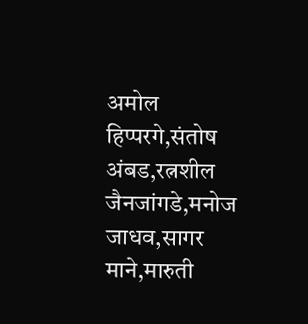अमोल हिप्परगे,संतोष अंबड,रत्नशील जैनजांगडे,मनोज जाधव,सागर माने,मारुती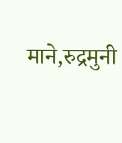माने,रुद्रमुनी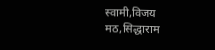स्वामी,विजय मठ,सिद्धाराम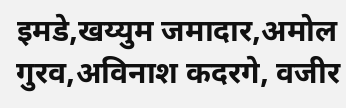इमडे,खय्युम जमादार,अमोल गुरव,अविनाश कदरगे, वजीर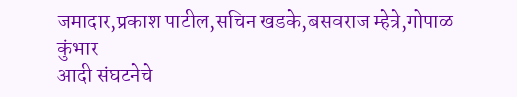जमादार,प्रकाश पाटील,सचिन खडके,बसवराज म्हेत्रे,गोपाळ कुंभार
आदी संघटनेचे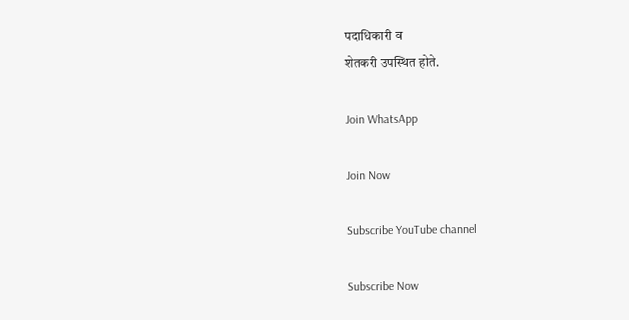पदाधिकारी व
शेतकरी उपस्थित होते.

Join WhatsApp

Join Now

Subscribe YouTube channel

Subscribe Now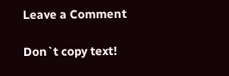Leave a Comment

Don`t copy text!